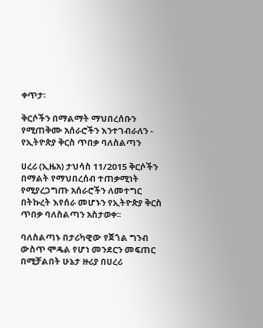ቀጥታ፡

ቅርሶችን በማልማት ማህበረሰቡን የሚጠቅሙ አሰራሮችን እንተገብራለን - የኢትዮጵያ ቅርስ ጥበቃ ባለስልጣን

ሀረሪ (ኢዜአ) ታህሳስ 11/2015 ቅርሶችን በማልት የማህበረሰብ ተጠቃሚነት የሚያረጋግጡ አሰራሮችን ለመተግር በትኩረት እየሰራ መሆኑን የኢትዮጵያ ቅርስ ጥበቃ ባለስልጣን አስታወቀ፡፡

ባለስልጣኑ በታሪካዊው የጀጎል ግንብ ውስጥ ሞዴል የሆነ መንደርን መፍጠር በሚቻልበት ሁኔታ ዙሪያ በሀረሪ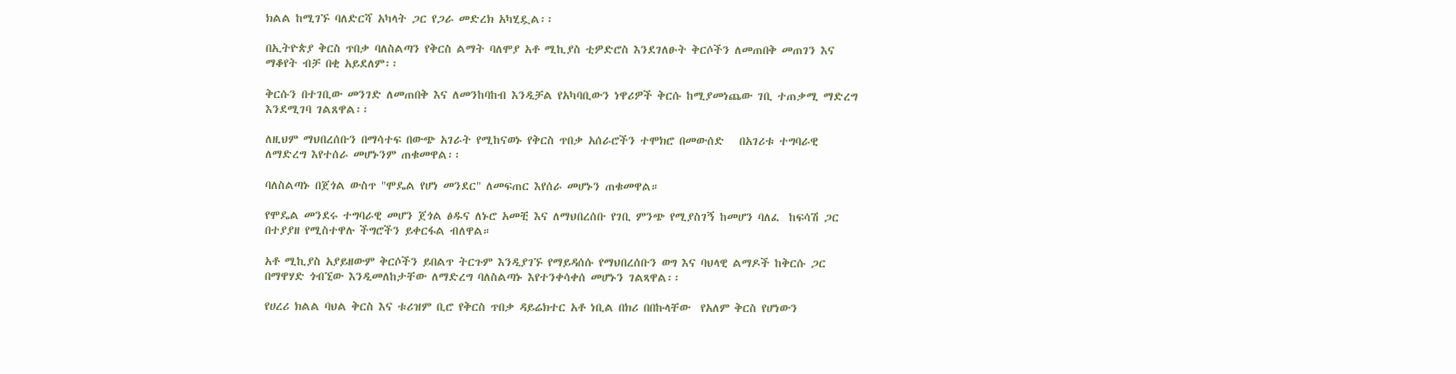ክልል ከሚገኙ ባለድርሻ አካላት ጋር የጋራ መድረክ አካሂዷል፡፡

በኢትዮጵያ ቅርስ ጥበቃ ባለስልጣን የቅርስ ልማት ባለሞያ አቶ ሚኪያስ ቲዎድሮስ እንደገለፁት ቅርሶችን ለመጠበቅ መጠገን እና ማቆየት ብቻ በቂ አይደለም፡፡

ቅርሱን በተገቢው መንገድ ለመጠበቅ እና ለመንከባከብ እንዲቻል የአካባቢውን ነዋሪዎች ቅርሱ ከሚያመነጨው ገቢ ተጠቃሚ ማድረግ እንደሚገባ ገልጸዋል፡፡

ለዚህም ማህበረሰቡን በማሳተፍ በውጭ አገራት የሚከናወኑ የቅርስ ጥበቃ አሰራሮችን ተሞክሮ በመውሰድ   በአገሪቱ ተግባራዊ ለማድረግ እየተሰራ መሆኑንም ጠቁመዋል፡፡

ባለስልጣኑ በጀጎል ውስጥ "ሞዴል የሆነ መንደር" ለመፍጠር እየሰራ መሆኑን ጠቁመዋል።

የሞዴል መንደሩ ተግባራዊ መሆን ጀጎል ፅዱና ለኑሮ አመቺ እና ለማህበረሰቡ የገቢ ምንጭ የሚያስገኝ ከመሆን ባለፈ  ከፍሳሽ ጋር በተያያዘ የሚስተዋሉ ችግሮችን ይቀርፋል ብለዋል።

አቶ ሚኪያስ አያይዘውም ቅርሶችን ይበልጥ ትርጉም እንዲያገኙ የማይዳሰሱ የማህበረሰቡን ወግ እና ባህላዊ ልማዶች ከቅርሱ ጋር በማዋሃድ ጎብኚው እንዲመለከታቸው ለማድረግ ባለስልጣኑ እየተንቀሳቀሰ መሆኑን ገልጻዋል፡፡

የሀረሪ ክልል ባህል ቅርስ እና ቱሪዝም ቢሮ የቅርስ ጥበቃ ዳይሬክተር አቶ ነቢል በክሪ በበኩላቸው  የአለም ቅርስ የሆነውን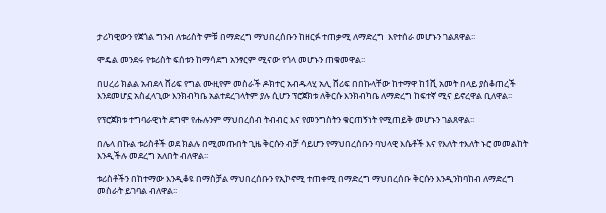ታሪካዊውን የጀጎል ግንብ ለቱሪስት ምቹ በማድረግ ማህበረሰቡን ከዘርፉ ተጠቃሚ ለማድረግ  እየተሰራ መሆኑን ገልጸዋል፡፡

ሞዴል መንደሩ የቱሪስት ፍሰቱን ከማሳደግ አንፃርም ሚናው የጎላ መሆኑን ጠቁመዋል፡፡

በሀረሪ ክልል አብደላ ሸሪፍ የግል ሙዚየም መስራች ዶክተር አብዱላሂ አሊ ሸሪፍ በበኩላቸው ከተማዋ ከ1ሺ አመት በላይ ያስቆጠረች እንደመሆኗ አስፈላጊው እንክብካቤ አልተደረገላትም ያሉ ሲሆን ፕሮጀክቱ ለቅርሱ እንክብካቤ ለማድረግ ከፍተኛ ሚና ይኖረዋል ቢለዋል፡፡

የፕሮጀክቱ ተግባራዊነት ደግሞ የሑሉንም ማህበረሰብ ትብብር እና የመንግስትን ቁርጠኝነት የሚጠይቅ መሆኑን ገልጸዋል፡፡

በሌላ በኩል ቱሪስቶች ወደ ክልሉ በሚመጡበት ጊዜ ቅርሱን ብቻ ሳይሆን የማህበረሰቡን ባህላዊ እሴቶች እና የእለት ተእለት ኑሮ መመልከት እንዲችሉ መደረግ አለበት ብለዋል፡፡

ቱሪስቶችን በከተማው እንዲቆዩ በማስቻል ማህበረሰቡን የኢኮኖሚ ተጠቀሚ በማድረግ ማህበረሰቡ ቅርሱን እንዲንከባከብ ለማድረግ መስራት ይገባል ብለዋል፡፡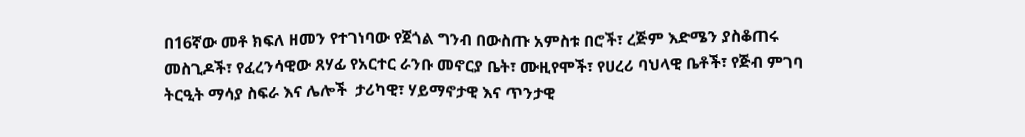በ16ኛው መቶ ክፍለ ዘመን የተገነባው የጀጎል ግንብ በውስጡ አምስቱ በሮች፣ ረጅም እድሜን ያስቆጠሩ መስጊዶች፣ የፈረንሳዊው ጸሃፊ የአርተር ራንቡ መኖርያ ቤት፣ ሙዚየሞች፣ የሀረሪ ባህላዊ ቤቶች፣ የጅብ ምገባ ትርዒት ማሳያ ስፍራ እና ሌሎች  ታሪካዊ፣ ሃይማኖታዊ እና ጥንታዊ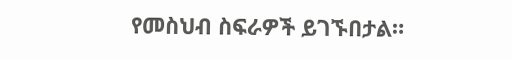የመስህብ ስፍራዎች ይገኙበታል።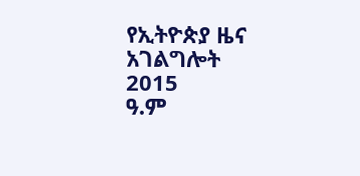የኢትዮጵያ ዜና አገልግሎት
2015
ዓ.ም